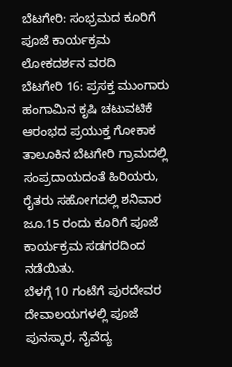ಬೆಟಗೇರಿ: ಸಂಭ್ರಮದ ಕೂರಿಗೆ ಪೂಜೆ ಕಾರ್ಯಕ್ರಮ
ಲೋಕದರ್ಶನ ವರದಿ
ಬೆಟಗೇರಿ 16: ಪ್ರಸಕ್ತ ಮುಂಗಾರು ಹಂಗಾಮಿನ ಕೃಷಿ ಚಟುವಟಿಕೆ ಆರಂಭದ ಪ್ರಯುಕ್ತ ಗೋಕಾಕ ತಾಲೂಕಿನ ಬೆಟಗೇರಿ ಗ್ರಾಮದಲ್ಲಿ ಸಂಪ್ರದಾಯದಂತೆ ಹಿರಿಯರು, ರೈತರು ಸಹೋಗದಲ್ಲಿ ಶನಿವಾರ ಜೂ.15 ರಂದು ಕೂರಿಗೆ ಪೂಜೆ ಕಾರ್ಯಕ್ರಮ ಸಡಗರದಿಂದ ನಡೆಯಿತು.
ಬೆಳಗ್ಗೆ 10 ಗಂಟೆಗೆ ಪುರದೇವರ ದೇವಾಲಯಗಳಲ್ಲಿ ಪೂಜೆ ಪುನಸ್ಕಾರ, ನೈವೆದ್ಯ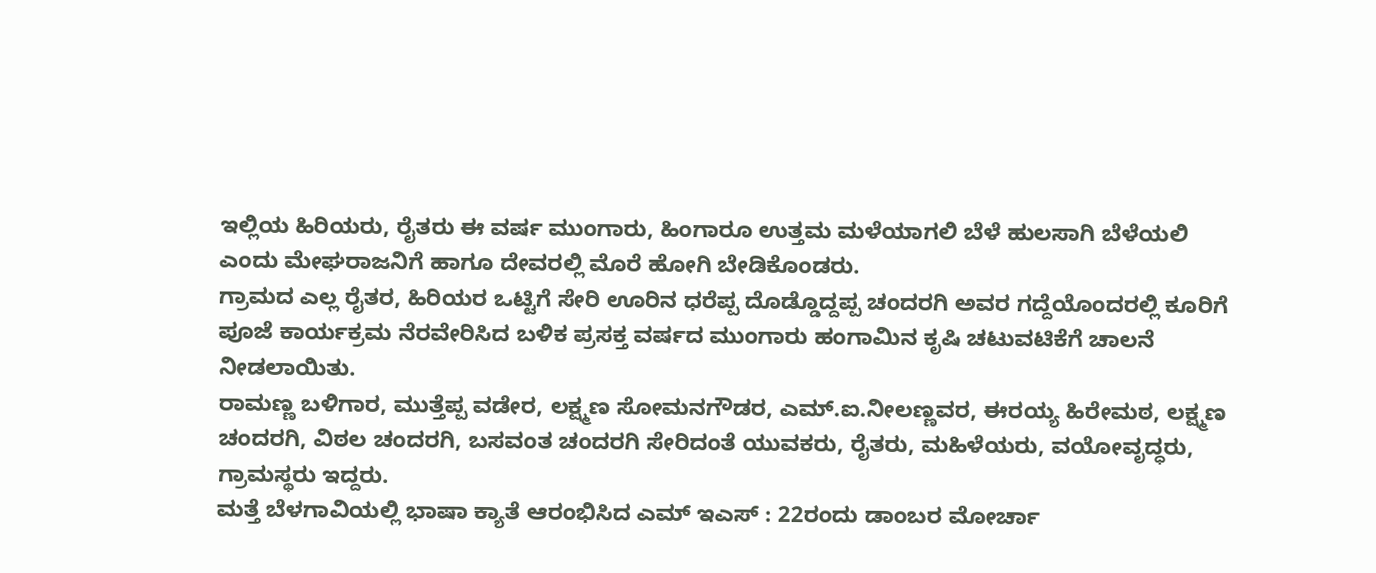ಇಲ್ಲಿಯ ಹಿರಿಯರು, ರೈತರು ಈ ವರ್ಷ ಮುಂಗಾರು, ಹಿಂಗಾರೂ ಉತ್ತಮ ಮಳೆಯಾಗಲಿ ಬೆಳೆ ಹುಲಸಾಗಿ ಬೆಳೆಯಲಿ ಎಂದು ಮೇಘರಾಜನಿಗೆ ಹಾಗೂ ದೇವರಲ್ಲಿ ಮೊರೆ ಹೋಗಿ ಬೇಡಿಕೊಂಡರು.
ಗ್ರಾಮದ ಎಲ್ಲ ರೈತರ, ಹಿರಿಯರ ಒಟ್ಟಿಗೆ ಸೇರಿ ಊರಿನ ಧರೆಪ್ಪ ದೊಡ್ಡೊದ್ದಪ್ಪ ಚಂದರಗಿ ಅವರ ಗದ್ದೆಯೊಂದರಲ್ಲಿ ಕೂರಿಗೆ ಪೂಜೆ ಕಾರ್ಯಕ್ರಮ ನೆರವೇರಿಸಿದ ಬಳಿಕ ಪ್ರಸಕ್ತ ವರ್ಷದ ಮುಂಗಾರು ಹಂಗಾಮಿನ ಕೃಷಿ ಚಟುವಟಿಕೆಗೆ ಚಾಲನೆ ನೀಡಲಾಯಿತು.
ರಾಮಣ್ಣ ಬಳಿಗಾರ, ಮುತ್ತೆಪ್ಪ ವಡೇರ, ಲಕ್ಷ್ಮಣ ಸೋಮನಗೌಡರ, ಎಮ್.ಐ.ನೀಲಣ್ಣವರ, ಈರಯ್ಯ ಹಿರೇಮಠ, ಲಕ್ಷ್ಮಣ ಚಂದರಗಿ, ವಿಠಲ ಚಂದರಗಿ, ಬಸವಂತ ಚಂದರಗಿ ಸೇರಿದಂತೆ ಯುವಕರು, ರೈತರು, ಮಹಿಳೆಯರು, ವಯೋವೃದ್ಧರು, ಗ್ರಾಮಸ್ಥರು ಇದ್ದರು.
ಮತ್ತೆ ಬೆಳಗಾವಿಯಲ್ಲಿ ಭಾಷಾ ಕ್ಯಾತೆ ಆರಂಭಿಸಿದ ಎಮ್ ಇಎಸ್ : 22ರಂದು ಡಾಂಬರ ಮೋರ್ಚಾ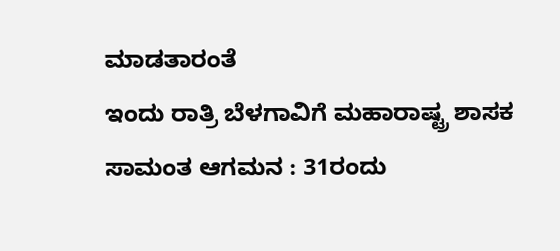ಮಾಡತಾರಂತೆ
ಇಂದು ರಾತ್ರಿ ಬೆಳಗಾವಿಗೆ ಮಹಾರಾಷ್ಟ್ರ ಶಾಸಕ ಸಾಮಂತ ಆಗಮನ : 31ರಂದು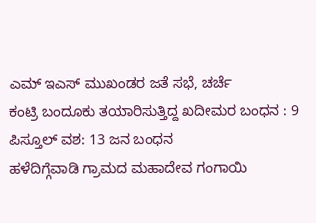ಎಮ್ ಇಎಸ್ ಮುಖಂಡರ ಜತೆ ಸಭೆ, ಚರ್ಚೆ
ಕಂಟ್ರಿ ಬಂದೂಕು ತಯಾರಿಸುತ್ತಿದ್ದ ಖದೀಮರ ಬಂಧನ : 9 ಪಿಸ್ತೂಲ್ ವಶ: 13 ಜನ ಬಂಧನ
ಹಳೆದಿಗ್ಗೆವಾಡಿ ಗ್ರಾಮದ ಮಹಾದೇವ ಗಂಗಾಯಿ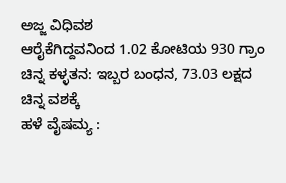ಅಜ್ಜ ವಿಧಿವಶ
ಆರೈಕೆಗಿದ್ದವನಿಂದ 1.02 ಕೋಟಿಯ 930 ಗ್ರಾಂ ಚಿನ್ನ ಕಳ್ಳತನ: ಇಬ್ಬರ ಬಂಧನ, 73.03 ಲಕ್ಷದ ಚಿನ್ನ ವಶಕ್ಕೆ
ಹಳೆ ವೈಷಮ್ಯ :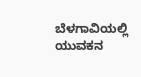ಬೆಳಗಾವಿಯಲ್ಲಿ ಯುವಕನ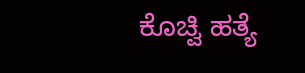ಕೊಚ್ವಿ ಹತ್ಯೆ